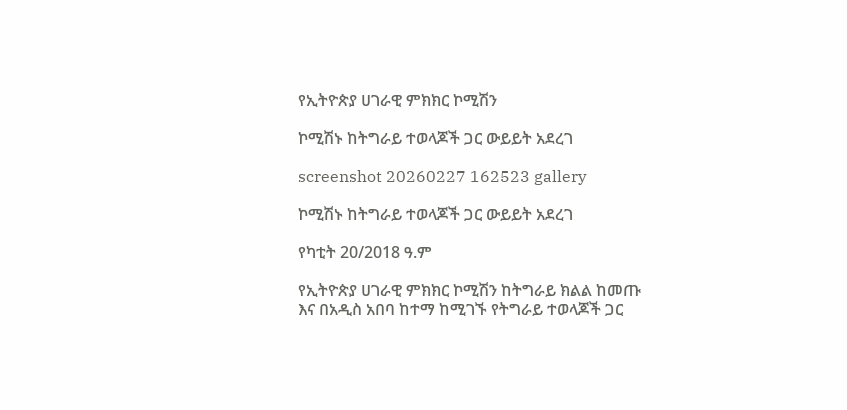የኢትዮጵያ ሀገራዊ ምክክር ኮሚሽን

ኮሚሽኑ ከትግራይ ተወላጆች ጋር ውይይት አደረገ

screenshot 20260227 162523 gallery

ኮሚሽኑ ከትግራይ ተወላጆች ጋር ውይይት አደረገ

የካቲት 20/2018 ዓ.ም

የኢትዮጵያ ሀገራዊ ምክክር ኮሚሽን ከትግራይ ክልል ከመጡ እና በአዲስ አበባ ከተማ ከሚገኙ የትግራይ ተወላጆች ጋር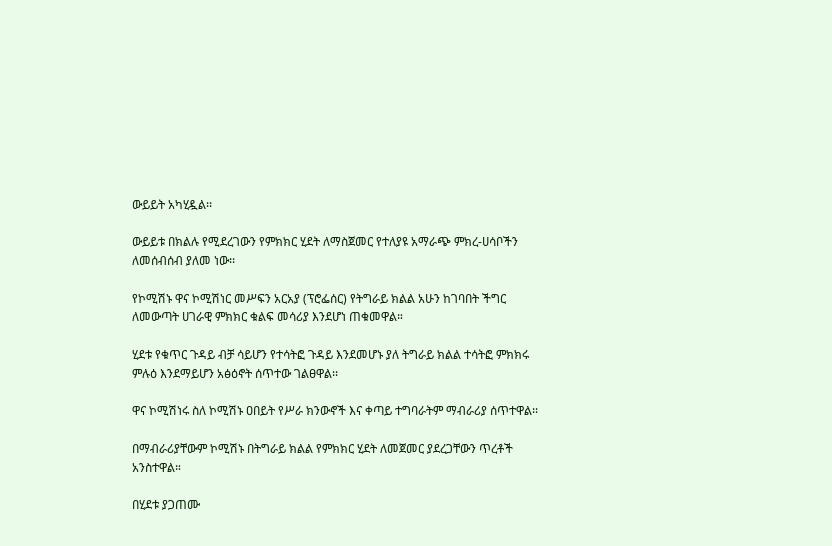ውይይት አካሂዷል፡፡

ውይይቱ በክልሉ የሚደረገውን የምክክር ሂደት ለማስጀመር የተለያዩ አማራጭ ምክረ-ሀሳቦችን ለመሰብሰብ ያለመ ነው፡፡

የኮሚሽኑ ዋና ኮሚሽነር መሥፍን አርአያ (ፕሮፌሰር) የትግራይ ክልል አሁን ከገባበት ችግር ለመውጣት ሀገራዊ ምክክር ቁልፍ መሳሪያ እንደሆነ ጠቁመዋል።

ሂደቱ የቁጥር ጉዳይ ብቻ ሳይሆን የተሳትፎ ጉዳይ እንደመሆኑ ያለ ትግራይ ክልል ተሳትፎ ምክክሩ ምሉዕ እንደማይሆን አፅዕኖት ሰጥተው ገልፀዋል፡፡

ዋና ኮሚሽነሩ ስለ ኮሚሽኑ ዐበይት የሥራ ክንውኖች እና ቀጣይ ተግባራትም ማብራሪያ ሰጥተዋል፡፡

በማብራሪያቸውም ኮሚሽኑ በትግራይ ክልል የምክክር ሂደት ለመጀመር ያደረጋቸውን ጥረቶች አንስተዋል።

በሂደቱ ያጋጠሙ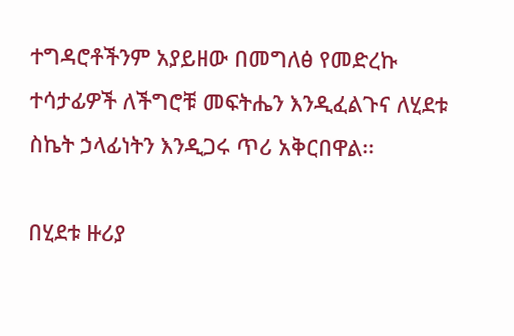ተግዳሮቶችንም አያይዘው በመግለፅ የመድረኩ ተሳታፊዎች ለችግሮቹ መፍትሔን እንዲፈልጉና ለሂደቱ ስኬት ኃላፊነትን እንዲጋሩ ጥሪ አቅርበዋል፡፡

በሂደቱ ዙሪያ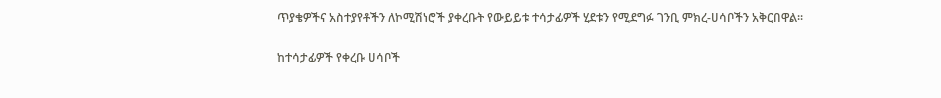ጥያቄዎችና አስተያየቶችን ለኮሚሽነሮች ያቀረቡት የውይይቱ ተሳታፊዎች ሂደቱን የሚደግፉ ገንቢ ምክረ-ሀሳቦችን አቅርበዋል፡፡

ከተሳታፊዎች የቀረቡ ሀሳቦች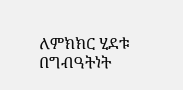ለምክክር ሂደቱ በግብዓትነት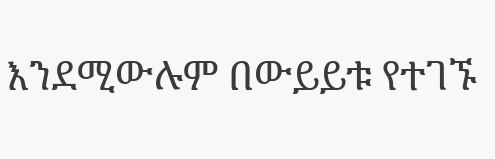እንደሚውሉም በውይይቱ የተገኙ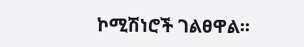ኮሚሽነሮች ገልፀዋል፡፡